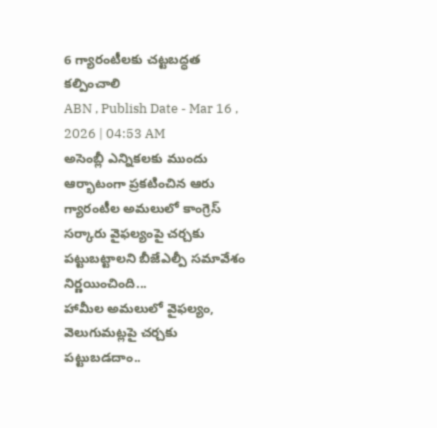6 గ్యారంటీలకు చట్టబద్ధత కల్పించాలి
ABN , Publish Date - Mar 16 , 2026 | 04:53 AM
అసెంబ్లీ ఎన్నికలకు ముందు ఆర్భాటంగా ప్రకటించిన ఆరు గ్యారంటీల అమలులో కాంగ్రెస్ సర్కారు వైఫల్యంపై చర్చకు పట్టుబట్టాలని బీజేఎల్పీ సమావేశం నిర్ణయించింది...
హామీల అమలులో వైఫల్యం, వెలుగుమట్లపై చర్చకు పట్టుబడదాం..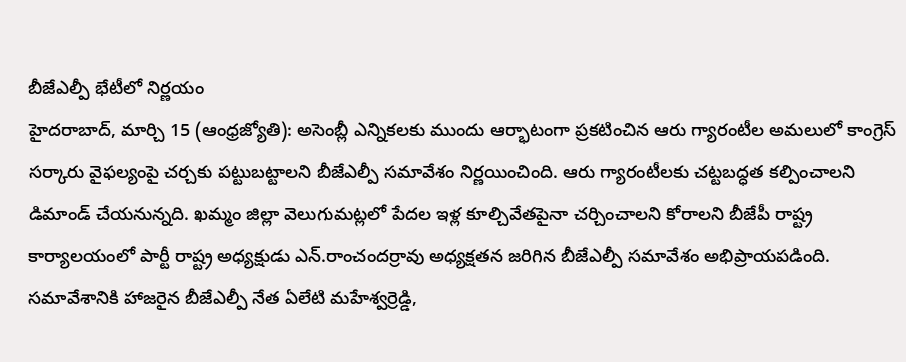బీజేఎల్పీ భేటీలో నిర్ణయం
హైదరాబాద్, మార్చి 15 (ఆంధ్రజ్యోతి): అసెంబ్లీ ఎన్నికలకు ముందు ఆర్భాటంగా ప్రకటించిన ఆరు గ్యారంటీల అమలులో కాంగ్రెస్ సర్కారు వైఫల్యంపై చర్చకు పట్టుబట్టాలని బీజేఎల్పీ సమావేశం నిర్ణయించింది. ఆరు గ్యారంటీలకు చట్టబద్ధత కల్పించాలని డిమాండ్ చేయనున్నది. ఖమ్మం జిల్లా వెలుగుమట్లలో పేదల ఇళ్ల కూల్చివేతపైనా చర్చించాలని కోరాలని బీజేపీ రాష్ట్ర కార్యాలయంలో పార్టీ రాష్ట్ర అధ్యక్షుడు ఎన్.రాంచందర్రావు అధ్యక్షతన జరిగిన బీజేఎల్పీ సమావేశం అభిప్రాయపడింది. సమావేశానికి హాజరైన బీజేఎల్పీ నేత ఏలేటి మహేశ్వర్రెడ్డి,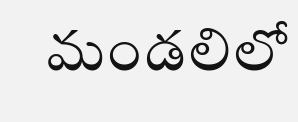మండలిలో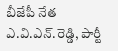బీజేపీ నేత ఎ.వి.ఎన్.రెడ్డి, పార్టీ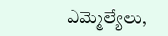ఎమ్మెల్యేలు,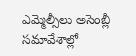ఎమ్మెల్సీలు అసెంబ్లీ సమావేశాల్లో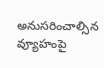అనుసరించాల్సిన వ్యూహంపై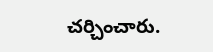చర్చించారు.